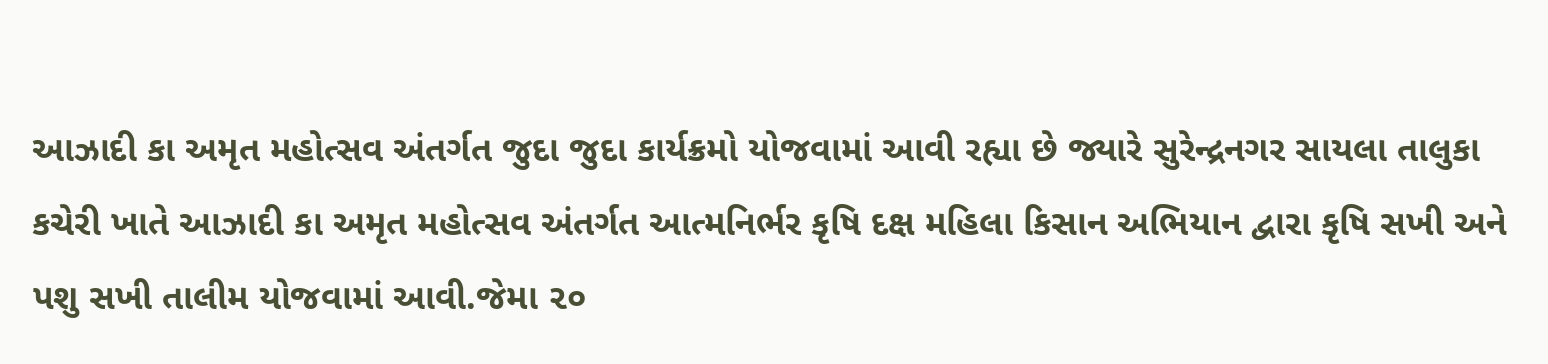આઝાદી કા અમૃત મહોત્સવ અંતર્ગત જુદા જુદા કાર્યક્રમો યોજવામાં આવી રહ્યા છે જ્યારે સુરેન્દ્રનગર સાયલા તાલુકા કચેરી ખાતે આઝાદી કા અમૃત મહોત્સવ અંતર્ગત આત્મનિર્ભર કૃષિ દક્ષ મહિલા કિસાન અભિયાન દ્વારા કૃષિ સખી અને પશુ સખી તાલીમ યોજવામાં આવી.જેમા ૨૦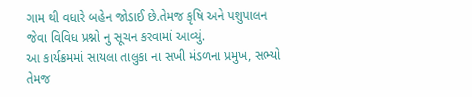ગામ થી વધારે બહેન જોડાઈ છે.તેમજ કૃષિ અને પશુપાલન જેવા વિવિધ પ્રશ્નો નુ સૂચન કરવામાં આવ્યું.
આ કાર્યક્રમમાં સાયલા તાલુકા ના સખી મંડળના પ્રમુખ, સભ્યો તેમજ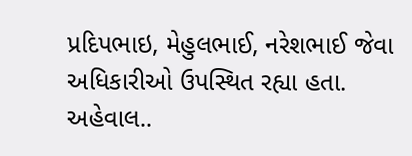પ્રદિપભાઇ, મેહુલભાઈ, નરેશભાઈ જેવા અધિકારીઓ ઉપસ્થિત રહ્યા હતા.
અહેવાલ..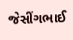જેસીંગભાઈ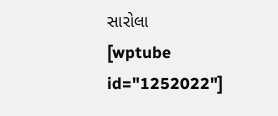સારોલા
[wptube id="1252022"]